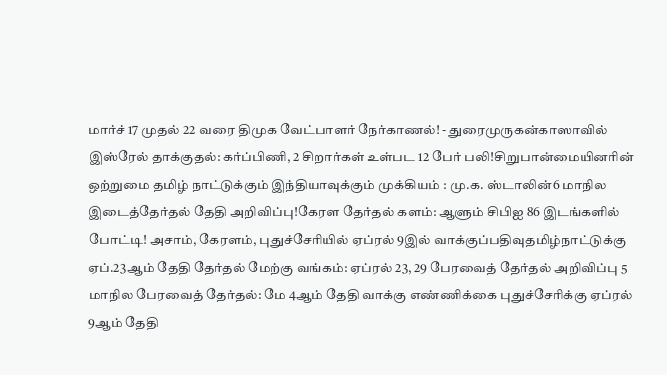மார்ச் 17 முதல் 22 வரை திமுக வேட்பாளர் நேர்காணல்! - துரைமுருகன்காஸாவில் இஸ்ரேல் தாக்குதல்: கர்ப்பிணி, 2 சிறார்கள் உள்பட 12 பேர் பலி!சிறுபான்மையினரின் ஒற்றுமை தமிழ் நாட்டுக்கும் இந்தியாவுக்கும் முக்கியம் : மு.க. ஸ்டாலின்6 மாநில இடைத்தேர்தல் தேதி அறிவிப்பு!கேரள தேர்தல் களம்: ஆளும் சிபிஐ 86 இடங்களில் போட்டி! அசாம், கேரளம், புதுச்சேரியில் ஏப்ரல் 9இல் வாக்குப்பதிவுதமிழ்நாட்டுக்கு ஏப்.23ஆம் தேதி தேர்தல் மேற்கு வங்கம்: ஏப்ரல் 23, 29 பேரவைத் தேர்தல் அறிவிப்பு 5 மாநில பேரவைத் தேர்தல்: மே 4ஆம் தேதி வாக்கு எண்ணிக்கை புதுச்சேரிக்கு ஏப்ரல் 9ஆம் தேதி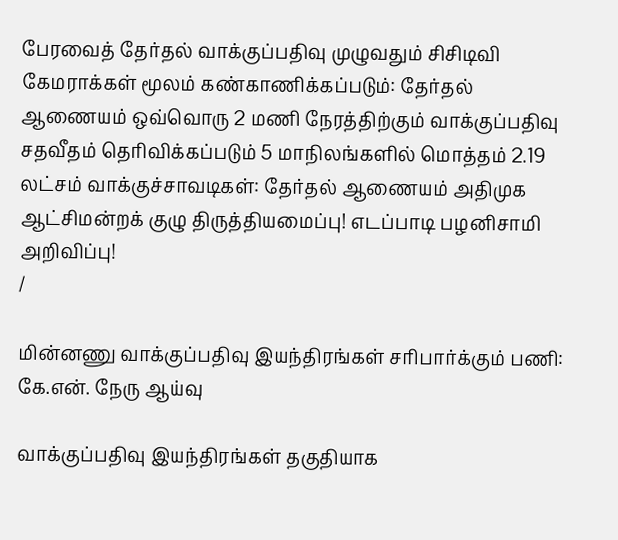பேரவைத் தேர்தல் வாக்குப்பதிவு முழுவதும் சிசிடிவி கேமராக்கள் மூலம் கண்காணிக்கப்படும்: தேர்தல் ஆணையம் ஒவ்வொரு 2 மணி நேரத்திற்கும் வாக்குப்பதிவு சதவீதம் தெரிவிக்கப்படும் 5 மாநிலங்களில் மொத்தம் 2.19 லட்சம் வாக்குச்சாவடிகள்: தேர்தல் ஆணையம் அதிமுக ஆட்சிமன்றக் குழு திருத்தியமைப்பு! எடப்பாடி பழனிசாமி அறிவிப்பு!
/

மின்னணு வாக்குப்பதிவு இயந்திரங்கள் சரிபார்க்கும் பணி: கே.என். நேரு ஆய்வு

வாக்குப்பதிவு இயந்திரங்கள் தகுதியாக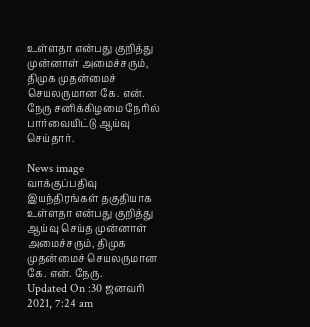உள்ளதா என்பது குறித்து முன்னாள் அமைச்சரும், திமுக முதன்மைச் செயலருமான கே. என். நேரு சனிக்கிழமை நேரில் பார்வையிட்டு ஆய்வு செய்தார்.

News image
வாக்குப்பதிவு இயந்திரங்கள் தகுதியாக உள்ளதா என்பது குறித்து ஆய்வு செய்த முன்னாள் அமைச்சரும், திமுக முதன்மைச் செயலருமான கே. என். நேரு.
Updated On :30 ஜனவரி 2021, 7:24 am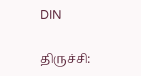DIN

திருச்சி: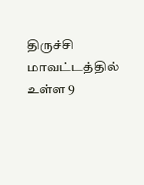திருச்சி மாவட்டத்தில் உள்ள 9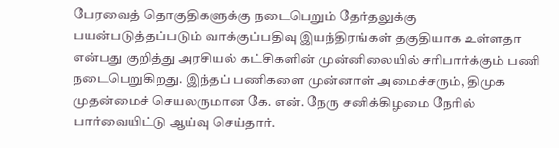பேரவைத் தொகுதிகளுக்கு நடைபெறும் தேர்தலுக்கு பயன்படுத்தப்படும் வாக்குப்பதிவு இயந்திரங்கள் தகுதியாக உள்ளதா என்பது குறித்து அரசியல் கட்சிகளின் முன்னிலையில் சரிபார்க்கும் பணி நடைபெறுகிறது. இந்தப் பணிகளை முன்னாள் அமைச்சரும், திமுக முதன்மைச் செயலருமான கே. என். நேரு சனிக்கிழமை நேரில் பார்வையிட்டு ஆய்வு செய்தார்.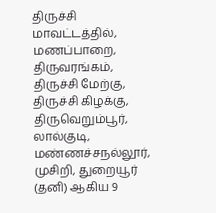திருச்சி மாவட்டத்தில், மணப்பாறை, திருவரங்கம், திருச்சி மேற்கு, திருச்சி கிழக்கு, திருவெறும்பூர், லால்குடி, மண்ணச்சநல்லூர், முசிறி, துறையூர் (தனி) ஆகிய 9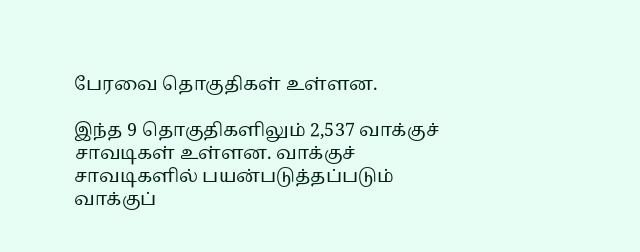பேரவை தொகுதிகள் உள்ளன.

இந்த 9 தொகுதிகளிலும் 2,537 வாக்குச் சாவடிகள் உள்ளன. வாக்குச் சாவடிகளில் பயன்படுத்தப்படும் வாக்குப்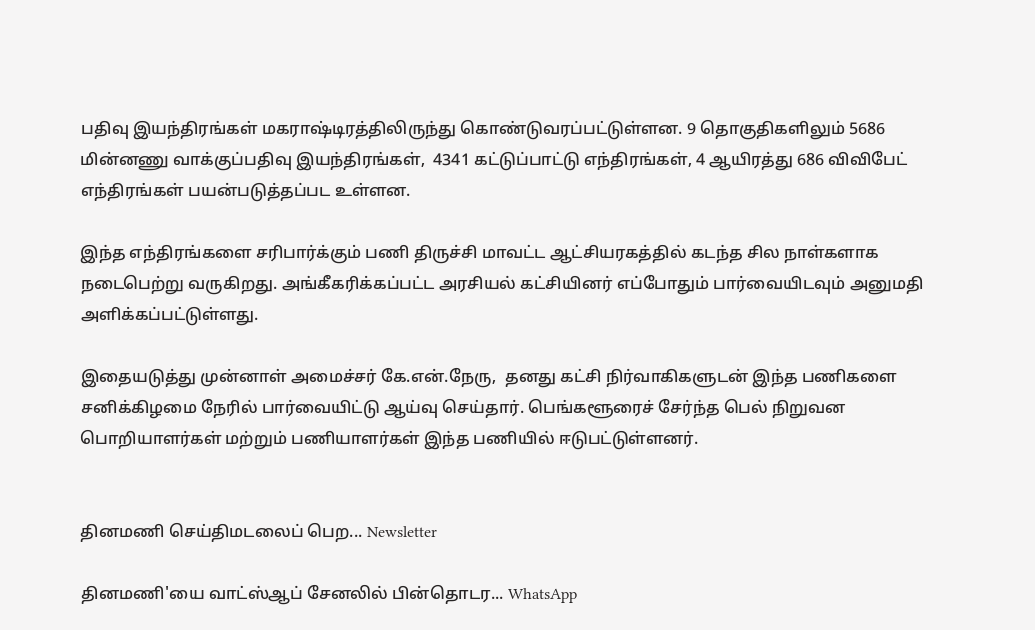பதிவு இயந்திரங்கள் மகராஷ்டிரத்திலிருந்து கொண்டுவரப்பட்டுள்ளன. 9 தொகுதிகளிலும் 5686 மின்னணு வாக்குப்பதிவு இயந்திரங்கள்,  4341 கட்டுப்பாட்டு எந்திரங்கள், 4 ஆயிரத்து 686 விவிபேட் எந்திரங்கள் பயன்படுத்தப்பட உள்ளன.

இந்த எந்திரங்களை சரிபார்க்கும் பணி திருச்சி மாவட்ட ஆட்சியரகத்தில் கடந்த சில நாள்களாக நடைபெற்று வருகிறது. அங்கீகரிக்கப்பட்ட அரசியல் கட்சியினர் எப்போதும் பார்வையிடவும் அனுமதி அளிக்கப்பட்டுள்ளது.

இதையடுத்து முன்னாள் அமைச்சர் கே‌.என்.நேரு,  தனது கட்சி நிர்வாகிகளுடன் இந்த பணிகளை சனிக்கிழமை நேரில் பார்வையிட்டு ஆய்வு செய்தார். பெங்களூரைச் சேர்ந்த பெல் நிறுவன பொறியாளர்கள் மற்றும் பணியாளர்கள் இந்த பணியில் ஈடுபட்டுள்ளனர்.


தினமணி செய்திமடலைப் பெற... Newsletter

தினமணி'யை வாட்ஸ்ஆப் சேனலில் பின்தொடர... WhatsApp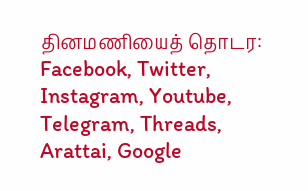தினமணியைத் தொடர: Facebook, Twitter, Instagram, Youtube, Telegram, Threads, Arattai, Google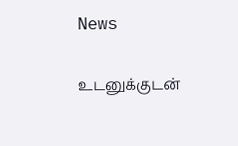News

உடனுக்குடன்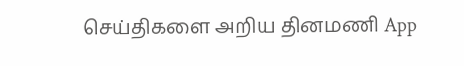செய்திகளை அறிய தினமணி App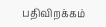பதிவிறக்கம்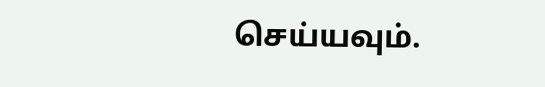செய்யவும்.